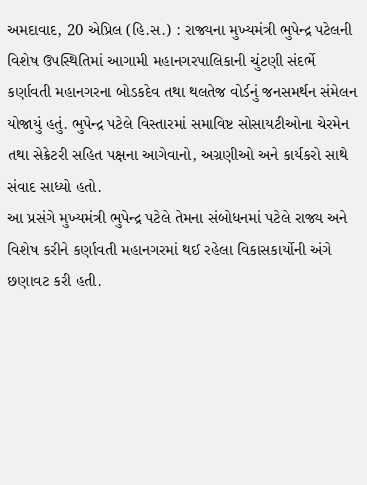અમદાવાદ, 20 એપ્રિલ (હિ.સ.) : રાજ્યના મુખ્યમંત્રી ભુપેન્દ્ર પટેલની વિશેષ ઉપસ્થિતિમાં આગામી મહાનગરપાલિકાની ચુંટણી સંદર્ભે કર્ણાવતી મહાનગરના બોડકદેવ તથા થલતેજ વોર્ડનું જનસમર્થન સંમેલન યોજાયું હતું. ભુપેન્દ્ર પટેલે વિસ્તારમાં સમાવિષ્ટ સોસાયટીઓના ચેરમેન તથા સેક્રેટરી સહિત પક્ષના આગેવાનો, અગ્રણીઓ અને કાર્યકરો સાથે સંવાદ સાધ્યો હતો.
આ પ્રસંગે મુખ્યમંત્રી ભુપેન્દ્ર પટેલે તેમના સંબોધનમાં પટેલે રાજ્ય અને વિશેષ કરીને કર્ણાવતી મહાનગરમાં થઈ રહેલા વિકાસકાર્યોની અંગે છણાવટ કરી હતી.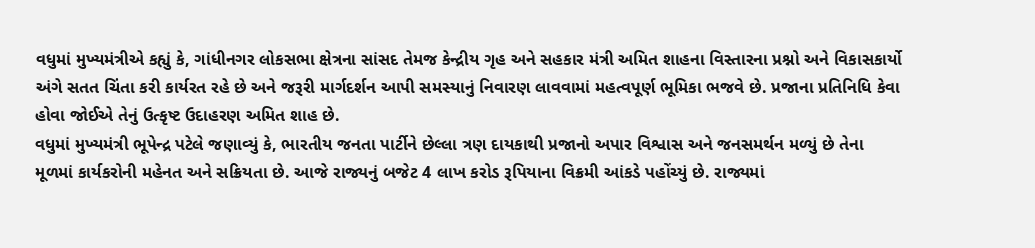વધુમાં મુખ્યમંત્રીએ કહ્યું કે, ગાંધીનગર લોકસભા ક્ષેત્રના સાંસદ તેમજ કેન્દ્રીય ગૃહ અને સહકાર મંત્રી અમિત શાહના વિસ્તારના પ્રશ્નો અને વિકાસકાર્યો અંગે સતત ચિંતા કરી કાર્યરત રહે છે અને જરૂરી માર્ગદર્શન આપી સમસ્યાનું નિવારણ લાવવામાં મહત્વપૂર્ણ ભૂમિકા ભજવે છે. પ્રજાના પ્રતિનિધિ કેવા હોવા જોઈએ તેનું ઉત્કૃષ્ટ ઉદાહરણ અમિત શાહ છે.
વધુમાં મુખ્યમંત્રી ભૂપેન્દ્ર પટેલે જણાવ્યું કે, ભારતીય જનતા પાર્ટીને છેલ્લા ત્રણ દાયકાથી પ્રજાનો અપાર વિશ્વાસ અને જનસમર્થન મળ્યું છે તેના મૂળમાં કાર્યકરોની મહેનત અને સક્રિયતા છે. આજે રાજ્યનું બજેટ 4 લાખ કરોડ રૂપિયાના વિક્રમી આંકડે પહોંચ્યું છે. રાજ્યમાં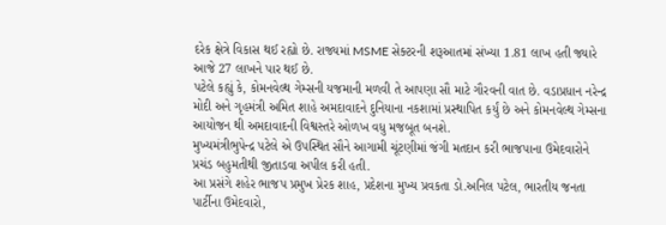દરેક ક્ષેત્રે વિકાસ થઈ રહ્યો છે. રાજ્યમાં MSME સેક્ટરની શરૂઆતમાં સંખ્યા 1.81 લાખ હતી જ્યારે આજે 27 લાખને પાર થઈ છે.
પટેલે કહ્યું કે, કોમનવેલ્થ ગેમ્સની યજમાની મળવી તે આપણા સૌ માટે ગૌરવની વાત છે. વડાપ્રધાન નરેન્દ્ર મોદી અને ગૃહમંત્રી અમિત શાહે અમદાવાદને દુનિયાના નકશામાં પ્રસ્થાપિત કર્યું છે અને કોમનવેલ્થ ગેમ્સના આયોજન થી અમદાવાદની વિશ્વસ્તરે ઓળખ વધુ મજબૂત બનશે.
મુખ્યમંત્રીભુપેન્દ્ર પટેલે એ ઉપસ્થિત સૌને આગામી ચૂંટણીમાં જંગી મતદાન કરી ભાજપાના ઉમેદવારોને પ્રચંડ બહુમતીથી જીતાડવા અપીલ કરી હતી.
આ પ્રસંગે શહેર ભાજપ પ્રમુખ પ્રેરક શાહ, પ્રદેશના મુખ્ય પ્રવકતા ડો.અનિલ પટેલ, ભારતીય જનતા પાર્ટીના ઉમેદવારો,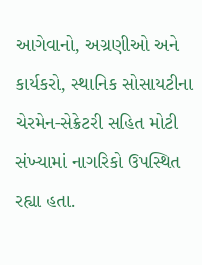આગેવાનો, અગ્રણીઓ અને કાર્યકરો, સ્થાનિક સોસાયટીના ચેરમેન-સેક્રેટરી સહિત મોટી સંખ્યામાં નાગરિકો ઉપસ્થિત રહ્યા હતા.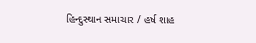હિન્દુસ્થાન સમાચાર / હર્ષ શાહ